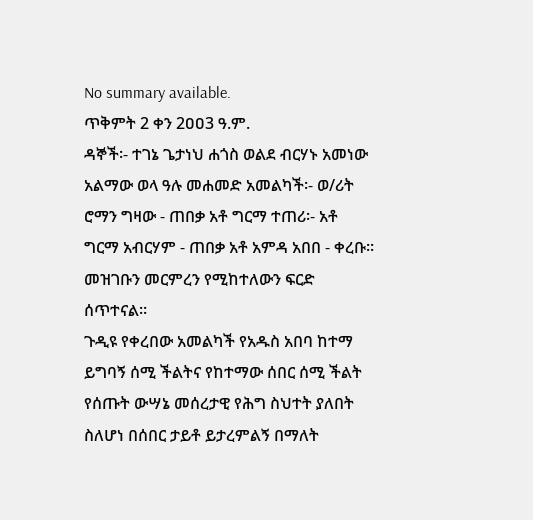No summary available.
ጥቅምት 2 ቀን 2ዐዐ3 ዓ.ም.
ዳኞች፡- ተገኔ ጌታነህ ሐጎስ ወልደ ብርሃኑ አመነው አልማው ወላ ዓሉ መሐመድ አመልካች፡- ወ/ሪት ሮማን ግዛው - ጠበቃ አቶ ግርማ ተጠሪ፡- አቶ ግርማ አብርሃም - ጠበቃ አቶ አምዳ አበበ - ቀረቡ።
መዝገቡን መርምረን የሚከተለውን ፍርድ ሰጥተናል።
ጉዲዩ የቀረበው አመልካች የአዱስ አበባ ከተማ ይግባኝ ሰሚ ችልትና የከተማው ሰበር ሰሚ ችልት የሰጡት ውሣኔ መሰረታዊ የሕግ ስህተት ያለበት ስለሆነ በሰበር ታይቶ ይታረምልኝ በማለት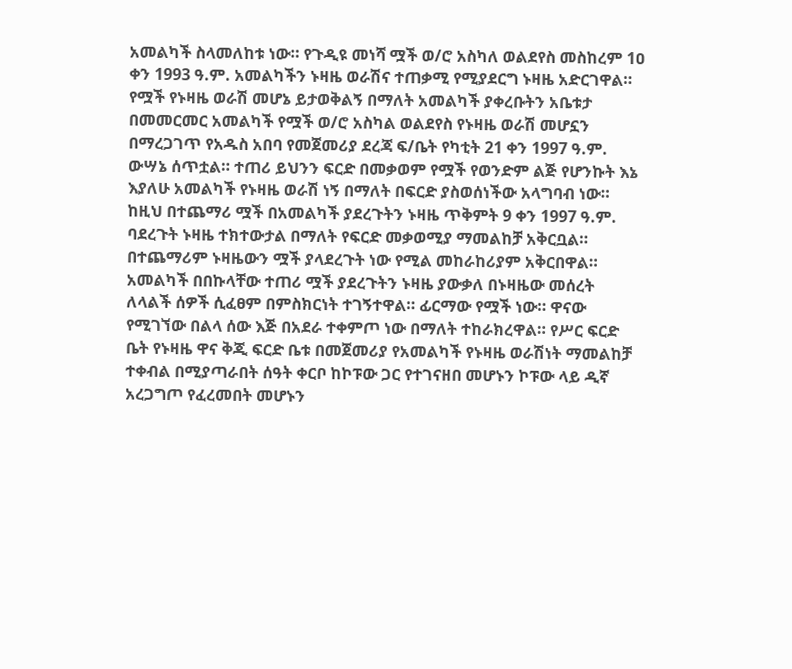አመልካች ስላመለከቱ ነው። የጉዲዩ መነሻ ሟች ወ/ሮ አስካለ ወልደየስ መስከረም 1ዐ ቀን 1993 ዓ.ም. አመልካችን ኑዛዜ ወራሽና ተጠቃሚ የሚያደርግ ኑዛዜ አድርገዋል። የሟች የኑዛዜ ወራሽ መሆኔ ይታወቅልኝ በማለት አመልካች ያቀረቡትን አቤቱታ በመመርመር አመልካች የሟች ወ/ሮ አስካል ወልደየስ የኑዛዜ ወራሽ መሆኗን በማረጋገጥ የአዱስ አበባ የመጀመሪያ ደረጃ ፍ/ቤት የካቲት 21 ቀን 1997 ዓ.ም. ውሣኔ ሰጥቷል። ተጠሪ ይህንን ፍርድ በመቃወም የሟች የወንድም ልጅ የሆንኩት እኔ እያለሁ አመልካች የኑዛዜ ወራሽ ነኝ በማለት በፍርድ ያስወሰነችው አላግባብ ነው።
ከዚህ በተጨማሪ ሟች በአመልካች ያደረጉትን ኑዛዜ ጥቅምት 9 ቀን 1997 ዓ.ም. ባደረጉት ኑዛዜ ተክተውታል በማለት የፍርድ መቃወሚያ ማመልከቻ አቅርቧል። በተጨማሪም ኑዛዜውን ሟች ያላደረጉት ነው የሚል መከራከሪያም አቅርበዋል።
አመልካች በበኩላቸው ተጠሪ ሟች ያደረጉትን ኑዛዜ ያውቃለ በኑዛዜው መሰረት ለላልች ሰዎች ሲፈፀም በምስክርነት ተገኝተዋል። ፊርማው የሟች ነው። ዋናው የሚገኘው በልላ ሰው እጅ በአደራ ተቀምጦ ነው በማለት ተከራክረዋል። የሥር ፍርድ ቤት የኑዛዜ ዋና ቅጂ ፍርድ ቤቱ በመጀመሪያ የአመልካች የኑዛዜ ወራሽነት ማመልከቻ ተቀብል በሚያጣራበት ሰዓት ቀርቦ ከኮፑው ጋር የተገናዘበ መሆኑን ኮፑው ላይ ዲኛ አረጋግጦ የፈረመበት መሆኑን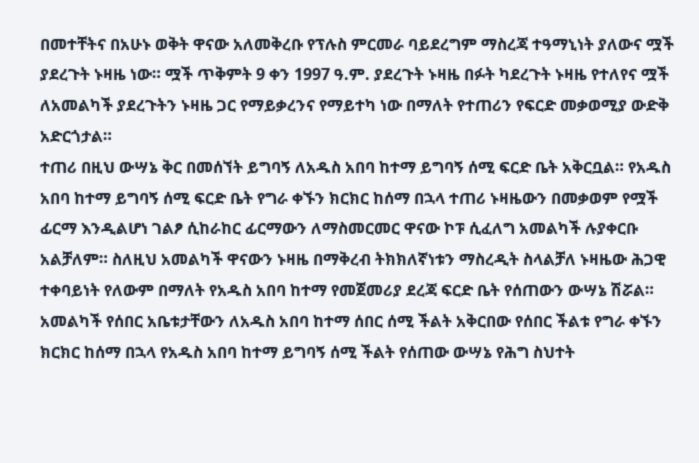በመተቸትና በአሁኑ ወቅት ዋናው አለመቅረቡ የፕሉስ ምርመራ ባይደረግም ማስረጃ ተዓማኒነት ያለውና ሟች ያደረጉት ኑዛዜ ነው። ሟች ጥቅምት 9 ቀን 1997 ዓ.ም. ያደረጉት ኑዛዜ በፉት ካደረጉት ኑዛዜ የተለየና ሟች ለአመልካች ያደረጉትን ኑዛዜ ጋር የማይቃረንና የማይተካ ነው በማለት የተጠሪን የፍርድ መቃወሚያ ውድቅ አድርጎታል።
ተጠሪ በዚህ ውሣኔ ቅር በመሰኘት ይግባኝ ለአዱስ አበባ ከተማ ይግባኝ ሰሚ ፍርድ ቤት አቅርቧል። የአዱስ አበባ ከተማ ይግባኝ ሰሚ ፍርድ ቤት የግራ ቀኙን ክርክር ከሰማ በኋላ ተጠሪ ኑዛዜውን በመቃወም የሟች ፊርማ እንዲልሆነ ገልፆ ሲከራከር ፊርማውን ለማስመርመር ዋናው ኮፑ ሲፈለግ አመልካች ሉያቀርቡ አልቻለም። ስለዚህ አመልካች ዋናውን ኑዛዜ በማቅረብ ትክክለኛነቱን ማስረዲት ስላልቻለ ኑዛዜው ሕጋዊ ተቀባይነት የለውም በማለት የአዱስ አበባ ከተማ የመጀመሪያ ደረጃ ፍርድ ቤት የሰጠውን ውሣኔ ሽሯል። አመልካች የሰበር አቤቱታቸውን ለአዱስ አበባ ከተማ ሰበር ሰሚ ችልት አቅርበው የሰበር ችልቱ የግራ ቀኙን ክርክር ከሰማ በኋላ የአዱስ አበባ ከተማ ይግባኝ ሰሚ ችልት የሰጠው ውሣኔ የሕግ ስህተት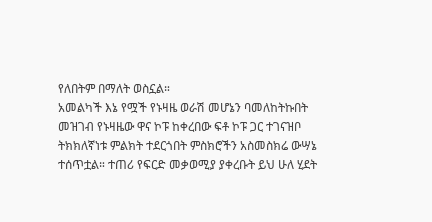የለበትም በማለት ወስኗል።
አመልካች እኔ የሟች የኑዛዜ ወራሽ መሆኔን ባመለከትኩበት መዝገብ የኑዛዜው ዋና ኮፑ ከቀረበው ፍቶ ኮፑ ጋር ተገናዝቦ ትክክለኛነቱ ምልክት ተደርጎበት ምስክሮችን አስመስክሬ ውሣኔ ተሰጥቷል። ተጠሪ የፍርድ መቃወሚያ ያቀረቡት ይህ ሁለ ሂደት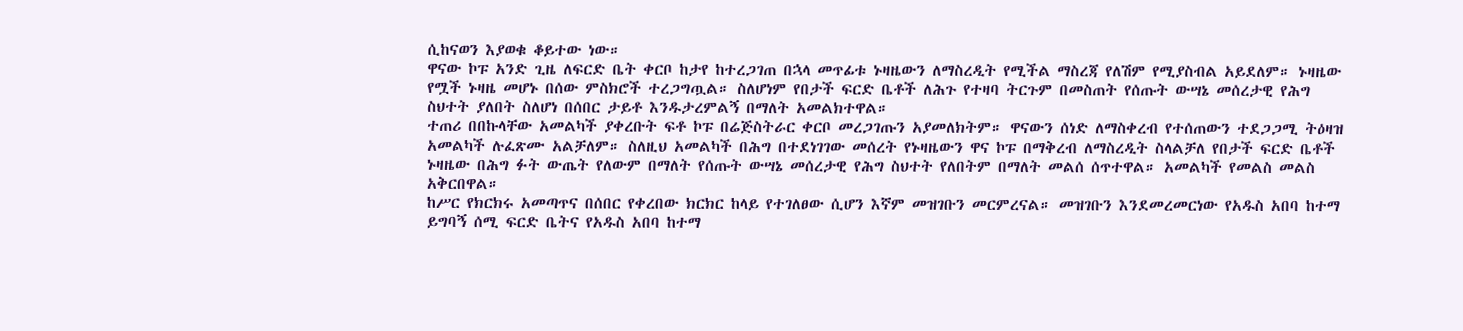ሲከናወን እያወቁ ቆይተው ነው።
ዋናው ኮፑ አንድ ጊዜ ለፍርድ ቤት ቀርቦ ከታየ ከተረጋገጠ በኋላ መጥፊቱ ኑዛዜውን ለማስረዲት የሚችል ማስረጃ የለሽም የሚያስብል አይደለም። ኑዛዜው የሟች ኑዛዜ መሆኑ በሰው ምስክሮች ተረጋግጧል። ስለሆነም የበታች ፍርድ ቤቶች ለሕጉ የተዛባ ትርጉም በመስጠት የሰጡት ውሣኔ መሰረታዊ የሕግ ስህተት ያለበት ስለሆነ በሰበር ታይቶ እንዱታረምልኝ በማለት አመልክተዋል።
ተጠሪ በበኩላቸው አመልካች ያቀረቡት ፍቶ ኮፑ በሬጅስትራር ቀርቦ መረጋገጡን አያመለክትም። ዋናውን ሰነድ ለማስቀረብ የተሰጠውን ተደጋጋሚ ትዕዛዝ አመልካች ሉፈጽሙ አልቻለም። ስለዚህ አመልካች በሕግ በተደነገገው መሰረት የኑዛዜውን ዋና ኮፑ በማቅረብ ለማስረዲት ስላልቻለ የበታች ፍርድ ቤቶች ኑዛዜው በሕግ ፉት ውጤት የለውም በማለት የሰጡት ውሣኔ መሰረታዊ የሕግ ስህተት የለበትም በማለት መልሰ ሰጥተዋል። አመልካች የመልስ መልስ አቅርበዋል።
ከሥር የክርክሩ አመጣጥና በሰበር የቀረበው ክርክር ከላይ የተገለፀው ሲሆን እኛም መዝገቡን መርምረናል። መዝገቡን እንደመረመርነው የአዱስ አበባ ከተማ ይግባኝ ሰሚ ፍርድ ቤትና የአዱስ አበባ ከተማ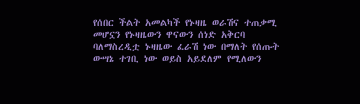የሰበር ችልት አመልካች የኑዛዜ ወራሽና ተጠቃሚ መሆኗን የኑዛዜውን ዋናውን ሰነድ አቅርባ ባለማስረዲቷ ኑዛዜው ፈራሽ ነው በማለት የሰጡት ውሣኔ ተገቢ ነው ወይስ አይደለም የሚለውን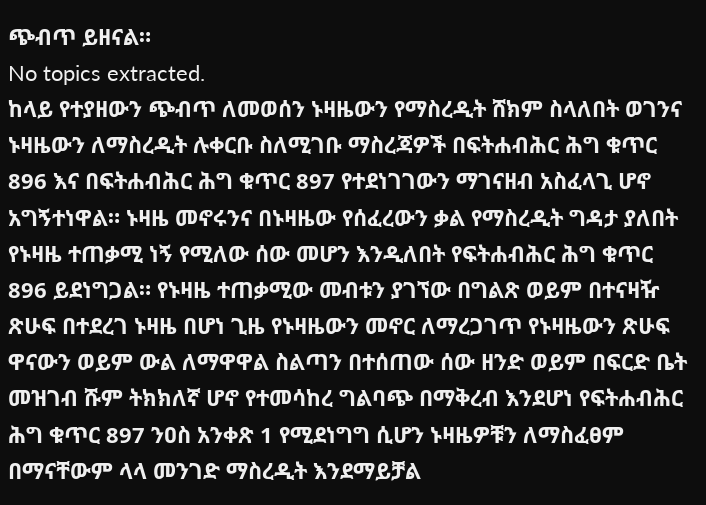ጭብጥ ይዘናል።
No topics extracted.
ከላይ የተያዘውን ጭብጥ ለመወሰን ኑዛዜውን የማስረዲት ሸክም ስላለበት ወገንና ኑዛዜውን ለማስረዲት ሉቀርቡ ስለሚገቡ ማስረጃዎች በፍትሐብሕር ሕግ ቁጥር 896 እና በፍትሐብሕር ሕግ ቁጥር 897 የተደነገገውን ማገናዘብ አስፈላጊ ሆኖ አግኝተነዋል። ኑዛዜ መኖሩንና በኑዛዜው የሰፈረውን ቃል የማስረዲት ግዳታ ያለበት የኑዛዜ ተጠቃሚ ነኝ የሚለው ሰው መሆን እንዲለበት የፍትሐብሕር ሕግ ቁጥር 896 ይደነግጋል። የኑዛዜ ተጠቃሚው መብቱን ያገኘው በግልጽ ወይም በተናዛዥ ጽሁፍ በተደረገ ኑዛዜ በሆነ ጊዜ የኑዛዜውን መኖር ለማረጋገጥ የኑዛዜውን ጽሁፍ ዋናውን ወይም ውል ለማዋዋል ስልጣን በተሰጠው ሰው ዘንድ ወይም በፍርድ ቤት መዝገብ ሹም ትክክለኛ ሆኖ የተመሳከረ ግልባጭ በማቅረብ እንደሆነ የፍትሐብሕር ሕግ ቁጥር 897 ንዐስ አንቀጽ 1 የሚደነግግ ሲሆን ኑዛዜዎቹን ለማስፈፀም በማናቸውም ላላ መንገድ ማስረዲት እንደማይቻል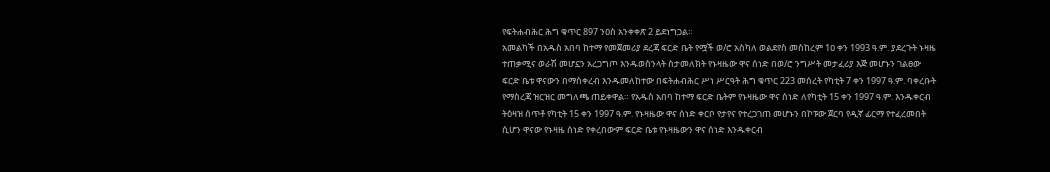የፍትሐብሕር ሕግ ቁጥር 897 ንዐስ አንቀቀጽ 2 ይደነግጋል።
አመልካች በአዱስ አበባ ከተማ የመጀመሪያ ደረጃ ፍርድ ቤት የሟች ወ/ሮ አስካለ ወልደየስ መስከረም 1ዐ ቀን 1993 ዓ.ም. ያደረጉት ኑዛዜ ተጠቃሚና ወራሽ መሆኗን አረጋግጦ እንዱወስንላት ስታመለክት የኑዛዜው ዋና ሰነድ በወ/ሮ ንግሥት መታፈሪያ እጅ መሆኑን ገልፀው ፍርድ ቤቱ ዋናውን በማስቀረብ እንዱመለከተው በፍትሐብሕር ሥነ ሥርዓት ሕግ ቁጥር 223 መሰረት የካቲት 7 ቀን 1997 ዓ.ም. ባቀረቡት የማስረጃ ዝርዝር መግለጫ ጠይቀዋል። የአዱስ አበባ ከተማ ፍርድ ቤትም የኑዛዜው ዋና ሰነድ ለየካቲት 15 ቀን 1997 ዓ.ም. እንዱቀርብ ትዕዛዝ ሰጥቶ የካቲት 15 ቀን 1997 ዓ.ም. የኑዛዜው ዋና ሰነድ ቀርቦ የታየና የተረጋገጠ መሆኑን በኮፑው ጀርባ የዲኛ ፊርማ የተፈረመበት ሲሆን ዋናው የኑዛዜ ሰነድ የቀረበውም ፍርድ ቤቱ የኑዛዜውን ዋና ሰነድ እንዱቀርብ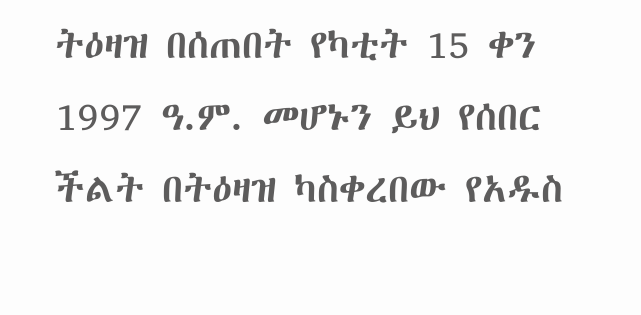ትዕዛዝ በሰጠበት የካቲት 15 ቀን 1997 ዓ.ም. መሆኑን ይህ የሰበር ችልት በትዕዛዝ ካስቀረበው የአዱስ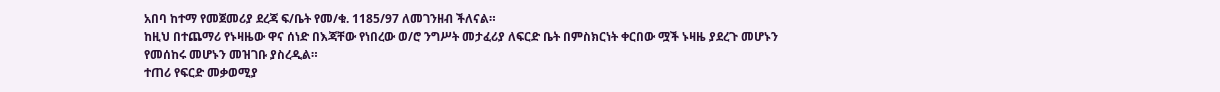አበባ ከተማ የመጀመሪያ ደረጃ ፍ/ቤት የመ/ቁ. 1185/97 ለመገንዘብ ችለናል።
ከዚህ በተጨማሪ የኑዛዜው ዋና ሰነድ በእጃቸው የነበረው ወ/ሮ ንግሥት መታፈሪያ ለፍርድ ቤት በምስክርነት ቀርበው ሟች ኑዛዜ ያደረጉ መሆኑን የመሰከሩ መሆኑን መዝገቡ ያስረዲል።
ተጠሪ የፍርድ መቃወሚያ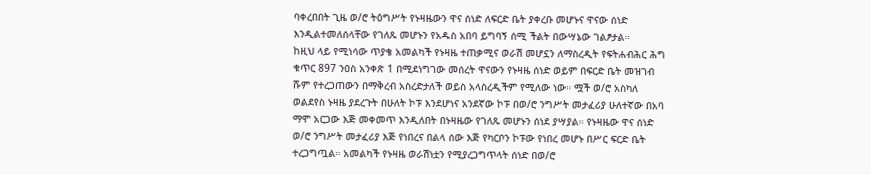ባቀረበበት ጊዜ ወ/ሮ ትዕግሥት የኑዛዜውን ዋና ሰነድ ለፍርድ ቤት ያቀረቡ መሆኑና ዋናው ሰነድ እንዲልተመለሰላቸው የገለጹ መሆኑን የአዱስ አበባ ይግባኝ ሰሚ ችልት በውሣኔው ገልፆታል።
ከዚህ ላይ የሚነሳው ጥያቄ አመልካች የኑዛዜ ተጠቃሚና ወራሽ መሆኗን ለማስረዲት የፍትሐብሕር ሕግ ቁጥር 897 ንዐስ አንቀጽ 1 በሚደነግገው መሰረት ዋናውን የኑዛዜ ሰነድ ወይም በፍርድ ቤት መዝገብ ሹም የተረጋጠውን በማቅረብ አስረድታለች ወይስ አላስረዲችም የሚለው ነው። ሟች ወ/ሮ አስካለ ወልደየስ ኑዛዜ ያደረጉት በሁለት ኮፑ እንደሆነና አንደኛው ኮፑ በወ/ሮ ንግሥት መታፈሪያ ሁለተኛው በአባ ማሞ አርጋው እጅ መቀመጥ እንዲለበት በኑዛዜው የገለጹ መሆኑን ሰነደ ያሣያል። የኑዛዜው ዋና ሰነድ ወ/ሮ ንግሥት መታፈሪያ እጅ የነበረና በልላ ሰው እጅ የካርቦን ኮፑው የነበረ መሆኑ በሥር ፍርድ ቤት ተረጋግጧል። አመልካች የኑዛዜ ወራሽነቷን የሚያረጋግጥላት ሰነድ በወ/ሮ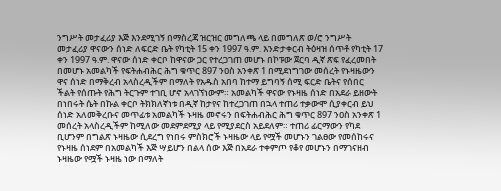ንግሥት መታፈሪያ እጅ እንደሚገኝ በማስረጃ ዝርዝር መግለጫ ላይ በመግለጽ ወ/ሮ ንግሥት መታፈሪያ ዋናውን ሰነድ ለፍርድ ቤት የካቲት 15 ቀን 1997 ዓ.ም. እንድታቀርብ ትዕዛዝ ሰጥቶ የካቲት 17 ቀን 1997 ዓ.ም. ዋናው ሰነድ ቀርቦ ከዋናው ጋር የተረጋገጠ መሆኑ በኮፑው ጀርባ ዲኛ ጽፍ የፈረመበት በመሆኑ አመልካች የፍትሐብሕር ሕግ ቁጥር 897 ንዐስ አንቀጽ 1 በሚደነግገው መሰረት የኑዛዜውን ዋና ሰነድ በማቅረብ አላስረዲችም በማለት የአዱስ አበባ ከተማ ይግባኝ ሰሚ ፍርድ ቤትና የሰበር ችልት የሰጡት የሕግ ትርጉም ተገቢ ሆኖ አላገኘነውም። አመልካች ዋናው የኑዛዜ ሰነድ በአደራ ይዘውት በነበሩት ሴት በኩል ቀርቦ ትክክለኛነቱ በዲኛ ከታየና ከተረጋገጠ በኋላ ተጠሪ ተቃውሞ ሲያቀርብ ይህ ሰነድ አለመቅረቡና መጥፊቱ አመልካች ኑዛዜ መኖሩን በፍትሐብሕር ሕግ ቁጥር 897 ንዐስ አንቀጽ 1 መሰረት አላስረዲችም ከሚለው መደምደሚያ ላይ የሚያደርስ አይደለም። ተጠሪ ፊርማውን የካደ ቢሆንም በግልጽ ኑዛዜው ሲደረግ የነበሩ ምስክሮች ኑዛዜው ላይ የሟች መሆኑን ገልፀው የመሰከሩና የኑዛዜ ሰነደም በአመልካች እጅ ሣይሆን በልላ ሰው እጅ በአደራ ተቀምጦ የቆየ መሆኑን በማገናዘብ ኑዛዜው የሟች ኑዛዜ ነው በማለት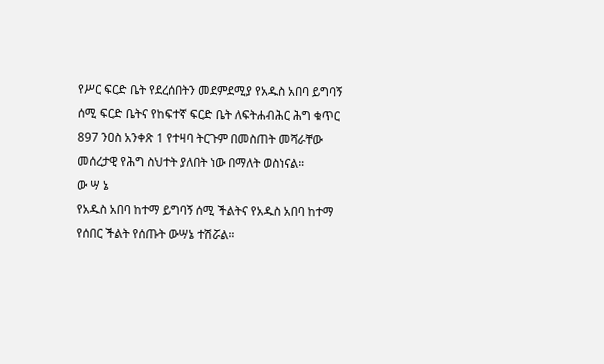የሥር ፍርድ ቤት የደረሰበትን መደምደሚያ የአዱስ አበባ ይግባኝ ሰሚ ፍርድ ቤትና የከፍተኛ ፍርድ ቤት ለፍትሐብሕር ሕግ ቁጥር 897 ንዐስ አንቀጽ 1 የተዛባ ትርጉም በመስጠት መሻራቸው መሰረታዊ የሕግ ስህተት ያለበት ነው በማለት ወስነናል።
ው ሣ ኔ
የአዱስ አበባ ከተማ ይግባኝ ሰሚ ችልትና የአዱስ አበባ ከተማ የሰበር ችልት የሰጡት ውሣኔ ተሽሯል።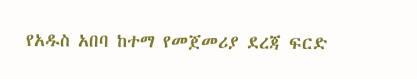የአዱስ አበባ ከተማ የመጀመሪያ ደረጃ ፍርድ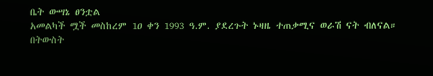ቤት ውሣኔ ፀንቷል
አመልካች ሟች መስከረም 1ዐ ቀን 1993 ዓ.ም. ያደረጉት ኑዛዜ ተጠቃሚና ወራሽ ናት ብለናል።
በትውስት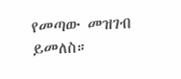የመጣው መዝገብ ይመለስ።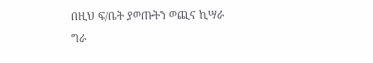በዚህ ፍ/ቤት ያወጡትን ወጪና ኪሣራ ግራ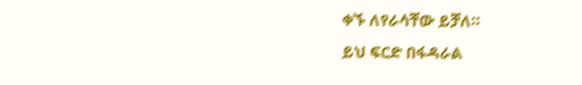ቀኙ ለየራሳቸው ይቻለ።
ይህ ፍርድ በፋዳራል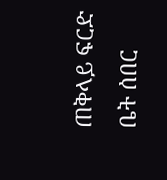ጠቅላይ ፍርድ ቤት ሰበር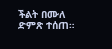ችልት በሙለ ድምጽ ተሰጠ።